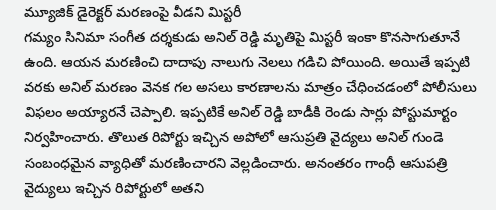మ్యూజిక్ డైరెక్టర్ మరణంపై వీడని మిస్టరీ
గమ్యం సినిమా సంగీత దర్శకుడు అనిల్ రెడ్డి మృతిపై మిస్టరీ ఇంకా కొనసాగుతూనే ఉంది. ఆయన మరణించి దాదాపు నాలుగు నెలలు గడిచి పోయింది. అయితే ఇప్పటి వరకు అనిల్ మరణం వెనక గల అసలు కారణాలను మాత్రం చేధించడంలో పోలీసులు విఫలం అయ్యారనే చెప్పాలి. ఇప్పటికే అనిల్ రెడ్డి బాడీకి రెండు సార్లు పోస్టుమార్టం నిర్వహించారు. తొలుత రిపోర్టు ఇచ్చిన అపోలో ఆసుప్రతి వైద్యలు అనిల్ గుండె సంబంధమైన వ్యాధితో మరణించారని వెల్లడించారు. అనంతరం గాంధీ ఆసుపత్రి వైద్యులు ఇచ్చిన రిపోర్టులో అతని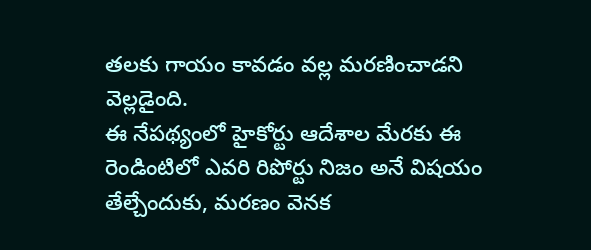తలకు గాయం కావడం వల్ల మరణించాడని వెల్లడైంది.
ఈ నేపథ్యంలో హైకోర్టు ఆదేశాల మేరకు ఈ రెండింటిలో ఎవరి రిపోర్టు నిజం అనే విషయం తేల్చేందుకు, మరణం వెనక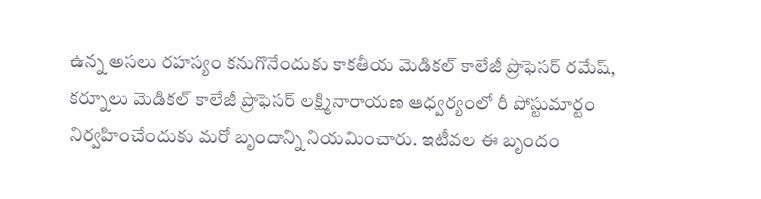ఉన్న అసలు రహస్యం కనుగొనేందుకు కాకతీయ మెడికల్ కాలేజీ ప్రొఫెసర్ రమేష్, కర్నూలు మెడికల్ కాలేజీ ప్రొఫెసర్ లక్ష్మినారాయణ ఆధ్వర్యంలో రీ పోస్టుమార్టం నిర్వహించేందుకు మరో బృందాన్ని నియమించారు. ఇటీవల ఈ బృందం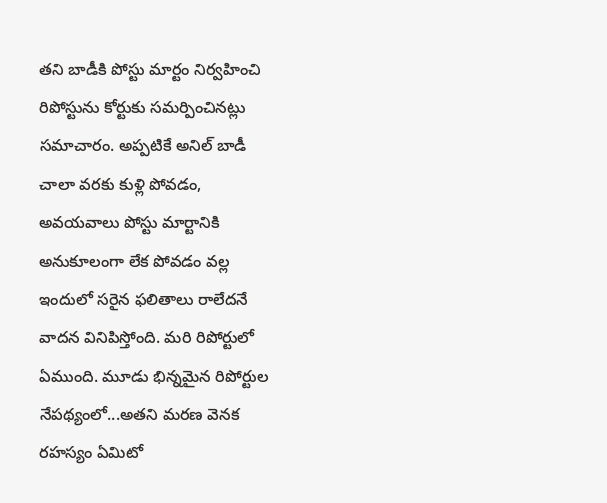తని బాడీకి పోస్టు మార్టం నిర్వహించి రిపోస్టును కోర్టుకు సమర్పించినట్లు సమాచారం. అప్పటికే అనిల్ బాడీ చాలా వరకు కుళ్లి పోవడం, అవయవాలు పోస్టు మార్టానికి అనుకూలంగా లేక పోవడం వల్ల ఇందులో సరైన ఫలితాలు రాలేదనే వాదన వినిపిస్తోంది. మరి రిపోర్టులో ఏముంది. మూడు భిన్నమైన రిపోర్టుల నేపథ్యంలో...అతని మరణ వెనక రహస్యం ఏమిటో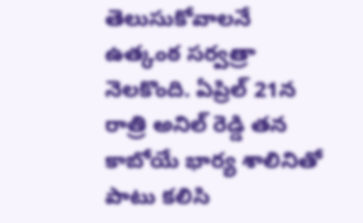తెలుసుకోవాలనే ఉత్కంఠ సర్వత్రా నెలకొంది. ఏప్రిల్ 21న రాత్రి అనిల్ రెడ్డి తన కాబోయే భార్య శాలినితో పాటు కలిసి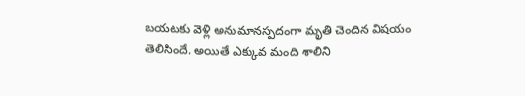బయటకు వెళ్లి అనుమానస్పదంగా మృతి చెందిన విషయం తెలిసిందే. అయితే ఎక్కువ మంది శాలిని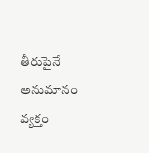తీరుపైనే అనుమానం వ్యక్తం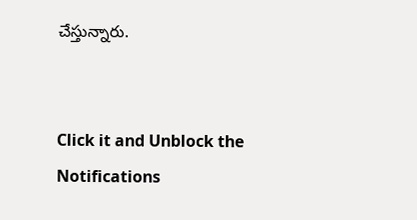చేస్తున్నారు.


Click it and Unblock the Notifications